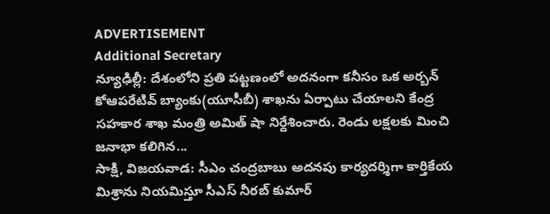ADVERTISEMENT
Additional Secretary
న్యూఢిల్లీ: దేశంలోని ప్రతి పట్టణంలో అదనంగా కనీసం ఒక అర్బన్ కోఆపరేటివ్ బ్యాంకు(యూసీబీ) శాఖను ఏర్పాటు చేయాలని కేంద్ర సహకార శాఖ మంత్రి అమిత్ షా నిర్దేశించారు. రెండు లక్షలకు మించి జనాభా కలిగిన...
సాక్షి, విజయవాడ: సీఎం చంద్రబాబు అదనపు కార్యదర్శిగా కార్తికేయ మిశ్రాను నియమిస్తూ సీఎస్ నీరబ్ కుమార్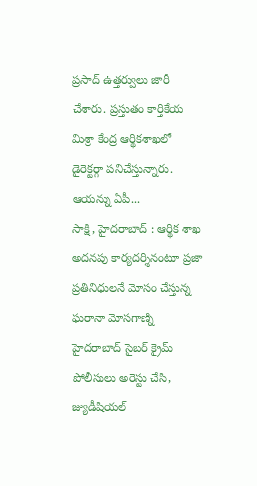ప్రసాద్ ఉత్తర్వులు జారీ చేశారు. ప్రస్తుతం కార్తికేయ మిశ్రా కేంద్ర ఆర్థికశాఖలో డైరెక్టర్గా పనిచేస్తున్నారు. ఆయన్ను ఏపీ...
సాక్షి, హైదరాబాద్ : ఆర్థిక శాఖ అదనపు కార్యదర్శినంటూ ప్రజా ప్రతినిధులనే మోసం చేస్తున్న ఘరానా మోసగాణ్ని హైదరాబాద్ సైబర్ క్రైమ్ పోలీసులు అరెస్టు చేసి, జ్యుడీషియల్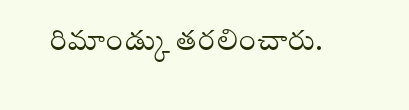రిమాండ్కు తరలించారు.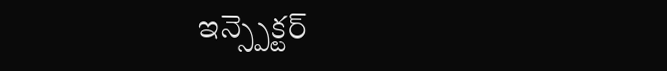ఇన్స్పెక్టర్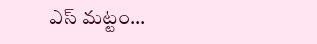ఎస్ మట్టం...